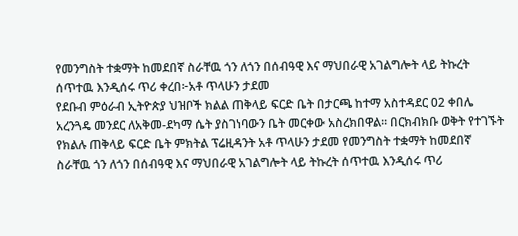የመንግስት ተቋማት ከመደበኛ ስራቸዉ ጎን ለጎን በሰብዓዊ እና ማህበራዊ አገልግሎት ላይ ትኩረት ሰጥተዉ እንዲሰሩ ጥሪ ቀረበ፦አቶ ጥላሁን ታደመ
የደቡብ ምዕራብ ኢትዮጵያ ህዝቦች ክልል ጠቅላይ ፍርድ ቤት በታርጫ ከተማ አስተዳደር 02 ቀበሌ አረንጓዴ መንደር ለአቅመ-ደካማ ሴት ያስገነባውን ቤት መርቀው አስረክበዋል። በርክብክቡ ወቅት የተገኙት የክልሉ ጠቅላይ ፍርድ ቤት ምክትል ፕሬዚዳንት አቶ ጥላሁን ታደመ የመንግስት ተቋማት ከመደበኛ ስራቸዉ ጎን ለጎን በሰብዓዊ እና ማህበራዊ አገልግሎት ላይ ትኩረት ሰጥተዉ እንዲሰሩ ጥሪ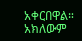አቀርበዋል። አክለውም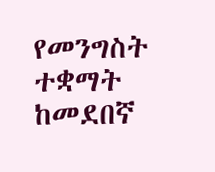የመንግስት ተቋማት ከመደበኛ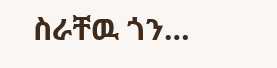ስራቸዉ ጎን…